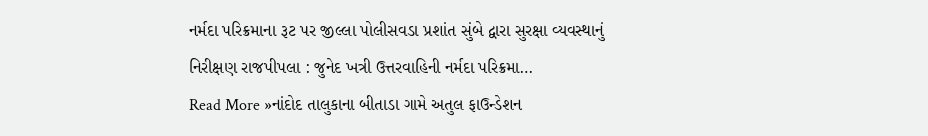નર્મદા પરિક્રમાના રૂટ પર જીલ્લા પોલીસવડા પ્રશાંત સુંબે દ્વારા સુરક્ષા વ્યવસ્થાનું નિરીક્ષણ રાજપીપલા : જુનેદ ખત્રી ઉત્તરવાહિની નર્મદા પરિક્રમા…
Read More »નાંદોદ તાલુકાના બીતાડા ગામે અતુલ ફાઉન્ડેશન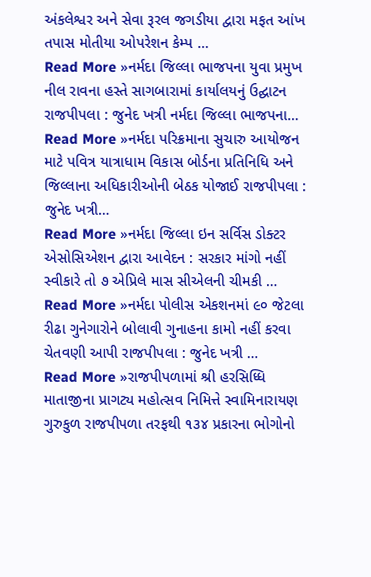અંકલેશ્વર અને સેવા રૂરલ જગડીયા દ્વારા મફત આંખ તપાસ મોતીયા ઓપરેશન કેમ્પ …
Read More »નર્મદા જિલ્લા ભાજપના યુવા પ્રમુખ નીલ રાવના હસ્તે સાગબારામાં કાર્યાલયનું ઉદ્ઘાટન રાજપીપલા : જુનેદ ખત્રી નર્મદા જિલ્લા ભાજપના…
Read More »નર્મદા પરિક્રમાના સુચારુ આયોજન માટે પવિત્ર યાત્રાધામ વિકાસ બોર્ડના પ્રતિનિધિ અને જિલ્લાના અધિકારીઓની બેઠક યોજાઈ રાજપીપલા : જુનેદ ખત્રી…
Read More »નર્મદા જિલ્લા ઇન સર્વિસ ડોક્ટર એસોસિએશન દ્વારા આવેદન : સરકાર માંગો નહીં સ્વીકારે તો ૭ એપ્રિલે માસ સીએલની ચીમકી …
Read More »નર્મદા પોલીસ એકશનમાં ૯૦ જેટલા રીઢા ગુનેગારોને બોલાવી ગુનાહના કામો નહીં કરવા ચેતવણી આપી રાજપીપલા : જુનેદ ખત્રી …
Read More »રાજપીપળામાં શ્રી હરસિધ્ધિ માતાજીના પ્રાગટ્ય મહોત્સવ નિમિત્તે સ્વામિનારાયણ ગુરુકુળ રાજપીપળા તરફથી ૧૩૪ પ્રકારના ભોગોનો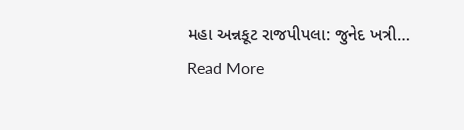મહા અન્નકૂટ રાજપીપલા: જુનેદ ખત્રી…
Read More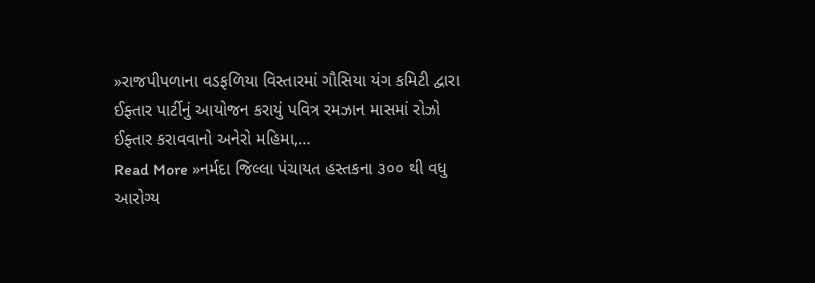»રાજપીપળાના વડફળિયા વિસ્તારમાં ગૌસિયા યંગ કમિટી દ્વારા ઈફ્તાર પાર્ટીનું આયોજન કરાયું પવિત્ર રમઝાન માસમાં રોઝો ઈફ્તાર કરાવવાનો અનેરો મહિમા,…
Read More »નર્મદા જિલ્લા પંચાયત હસ્તકના ૩૦૦ થી વધુ આરોગ્ય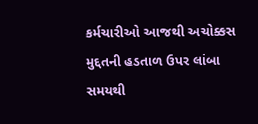કર્મચારીઓ આજથી અચોક્કસ મુદ્દતની હડતાળ ઉપર લાંબા સમયથી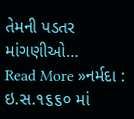તેમની પડતર માંગણીઓ…
Read More »નર્મદા : ઇ.સ.૧૬૬૦ માં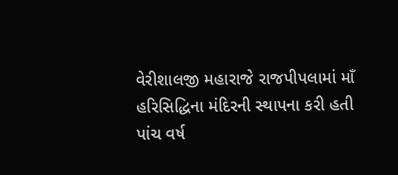વેરીશાલજી મહારાજે રાજપીપલામાં માઁ હરિસિદ્ધિના મંદિરની સ્થાપના કરી હતી પાંચ વર્ષ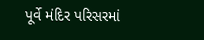પૂર્વે મંદિર પરિસરમાં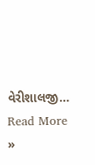વેરીશાલજી…
Read More »